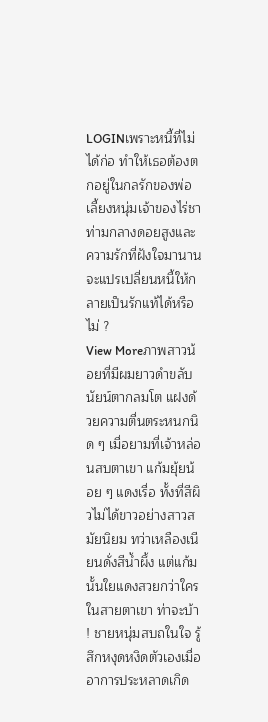LOGINเพราะหนี้ที่ไม่ได้ก่อ ทำให้เธอต้องตกอยู่ในกลรักของพ่อเลี้ยงหนุ่มเจ้าของไร่ชา ท่ามกลางดอยสูงและความรักที่ฝังใจมานาน จะแปรเปลี่ยนหนี้ให้กลายเป็นรักแท้ได้หรือไม่ ?
View Moreภาพสาวน้อยที่มีผมยาวดำขลับ นัยน์ตากลมโต แฝงด้วยความตื่นตระหนกนิด ๆ เมื่อยามที่เจ้าหล่อนสบตาเขา แก้มยุ้ยน้อย ๆ แดงเรื่อ ทั้งที่สีผิวไม่ได้ขาวอย่างสาวสมัยนิยม ทว่าเหลืองเนียนดั่งสีน้ำผึ้ง แต่แก้มนั้นใยแดงสวยกว่าใครในสายตาเขา ท่าจะบ้า ! ชายหนุ่มสบถในใจ รู้สึกหงุดหงิดตัวเองเมื่ออาการประหลาดเกิด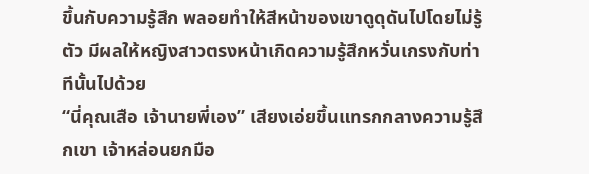ขึ้นกับความรู้สึก พลอยทำให้สีหน้าของเขาดูดุดันไปโดยไม่รู้ตัว มีผลให้หญิงสาวตรงหน้าเกิดความรู้สึกหวั่นเกรงกับท่าทีนั้นไปด้วย
“นี่คุณเสือ เจ้านายพี่เอง” เสียงเอ่ยขึ้นแทรกกลางความรู้สึกเขา เจ้าหล่อนยกมือ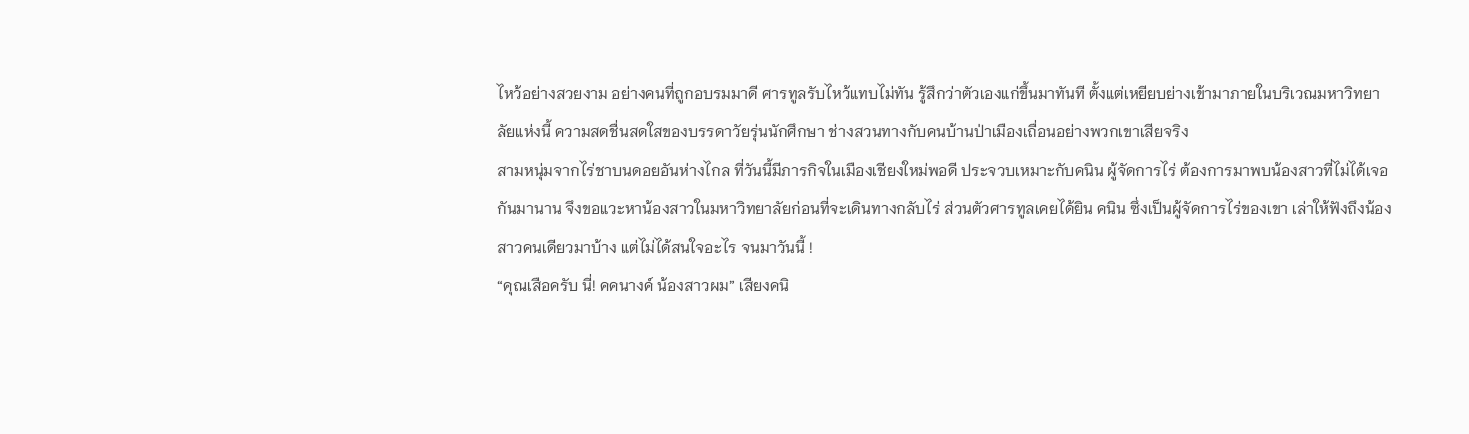ไหว้อย่างสวยงาม อย่างคนที่ถูกอบรมมาดี ศารทูลรับไหว้แทบไม่ทัน รู้สึกว่าตัวเองแก่ขึ้นมาทันที ตั้งแต่เหยียบย่างเข้ามาภายในบริเวณมหาวิทยาลัยแห่งนี้ ความสดชื่นสดใสของบรรดาวัยรุ่นนักศึกษา ช่างสวนทางกับคนบ้านป่าเมืองเถื่อนอย่างพวกเขาเสียจริง
สามหนุ่มจากไร่ชาบนดอยอันห่างไกล ที่วันนี้มีภารกิจในเมืองเชียงใหม่พอดี ประจวบเหมาะกับคนิน ผู้จัดการไร่ ต้องการมาพบน้องสาวที่ไม่ได้เจอกันมานาน จึงขอแวะหาน้องสาวในมหาวิทยาลัยก่อนที่จะเดินทางกลับไร่ ส่วนตัวศารทูลเคยได้ยิน คนิน ซึ่งเป็นผู้จัดการไร่ของเขา เล่าให้ฟังถึงน้องสาวคนเดียวมาบ้าง แต่ไม่ได้สนใจอะไร จนมาวันนี้ !
“คุณเสือครับ นี่! คคนางค์ น้องสาวผม” เสียงคนิ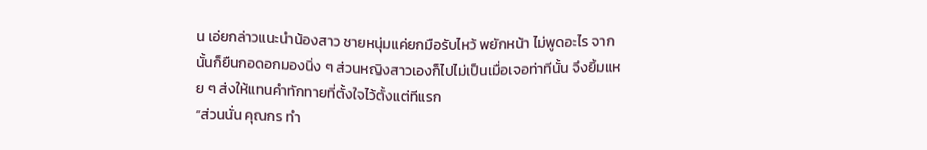น เอ่ยกล่าวแนะนำน้องสาว ชายหนุ่มแค่ยกมือรับไหว้ พยักหน้า ไม่พูดอะไร จากนั้นก็ยืนกอดอกมองนิ่ง ๆ ส่วนหญิงสาวเองก็ไปไม่เป็นเมื่อเจอท่าทีนั้น จึงยิ้มแหย ๆ ส่งให้แทนคำทักทายที่ตั้งใจไว้ตั้งแต่ทีแรก
“ส่วนนั่น คุณกร ทำ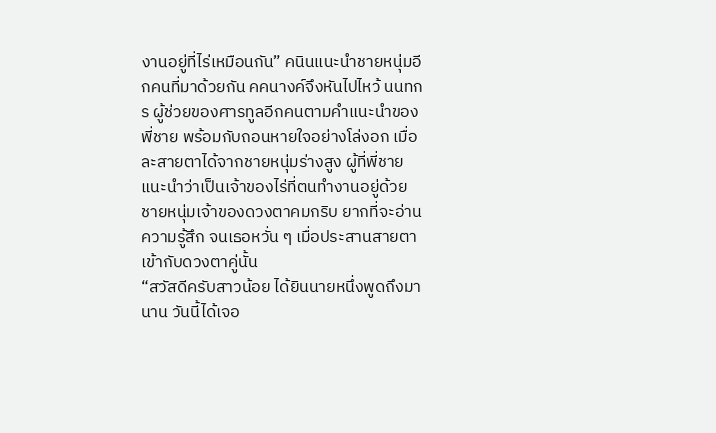งานอยู่ที่ไร่เหมือนกัน” คนินแนะนำชายหนุ่มอีกคนที่มาด้วยกัน คคนางค์จึงหันไปไหว้ นนทกร ผู้ช่วยของศารทูลอีกคนตามคำแนะนำของพี่ชาย พร้อมกับถอนหายใจอย่างโล่งอก เมื่อละสายตาได้จากชายหนุ่มร่างสูง ผู้ที่พี่ชายแนะนำว่าเป็นเจ้าของไร่ที่ตนทำงานอยู่ด้วย ชายหนุ่มเจ้าของดวงตาคมกริบ ยากที่จะอ่านความรู้สึก จนเธอหวั่น ๆ เมื่อประสานสายตาเข้ากับดวงตาคู่นั้น
“สวัสดีครับสาวน้อย ได้ยินนายหนึ่งพูดถึงมานาน วันนี้ได้เจอ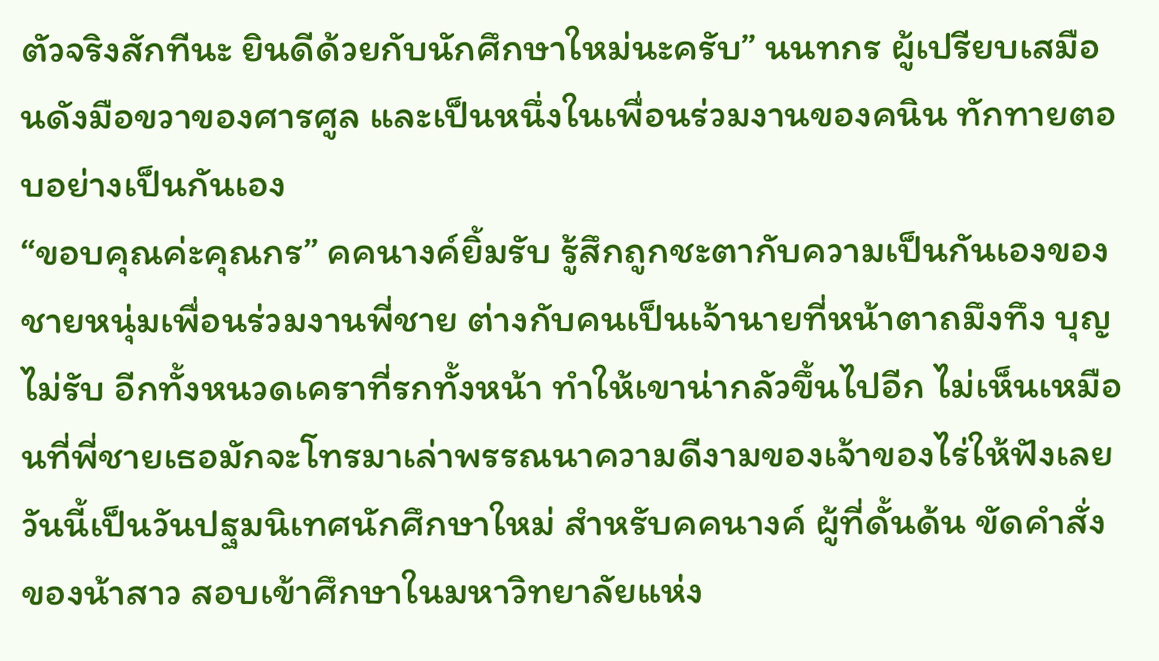ตัวจริงสักทีนะ ยินดีด้วยกับนักศึกษาใหม่นะครับ” นนทกร ผู้เปรียบเสมือนดังมือขวาของศารศูล และเป็นหนึ่งในเพื่อนร่วมงานของคนิน ทักทายตอบอย่างเป็นกันเอง
“ขอบคุณค่ะคุณกร” คคนางค์ยิ้มรับ รู้สึกถูกชะตากับความเป็นกันเองของชายหนุ่มเพื่อนร่วมงานพี่ชาย ต่างกับคนเป็นเจ้านายที่หน้าตาถมึงทึง บุญไม่รับ อีกทั้งหนวดเคราที่รกทั้งหน้า ทำให้เขาน่ากลัวขึ้นไปอีก ไม่เห็นเหมือนที่พี่ชายเธอมักจะโทรมาเล่าพรรณนาความดีงามของเจ้าของไร่ให้ฟังเลย
วันนี้เป็นวันปฐมนิเทศนักศึกษาใหม่ สำหรับคคนางค์ ผู้ที่ดั้นด้น ขัดคำสั่งของน้าสาว สอบเข้าศึกษาในมหาวิทยาลัยแห่ง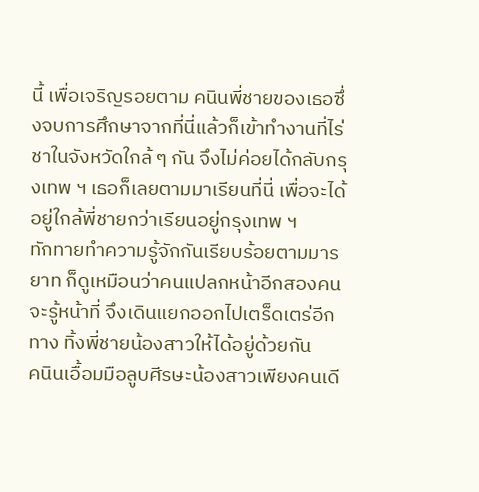นี้ เพื่อเจริญรอยตาม คนินพี่ชายของเธอซึ่งจบการศึกษาจากที่นี่แล้วก็เข้าทำงานที่ไร่ชาในจังหวัดใกล้ ๆ กัน จึงไม่ค่อยได้กลับกรุงเทพ ฯ เธอก็เลยตามมาเรียนที่นี่ เพื่อจะได้อยู่ใกล้พี่ชายกว่าเรียนอยู่กรุงเทพ ฯ
ทักทายทำความรู้จักกันเรียบร้อยตามมารยาท ก็ดูเหมือนว่าคนแปลกหน้าอีกสองคนจะรู้หน้าที่ จึงเดินแยกออกไปเตร็ดเตร่อีกทาง ทิ้งพี่ชายน้องสาวให้ได้อยู่ด้วยกัน
คนินเอื้อมมือลูบศีรษะน้องสาวเพียงคนเดี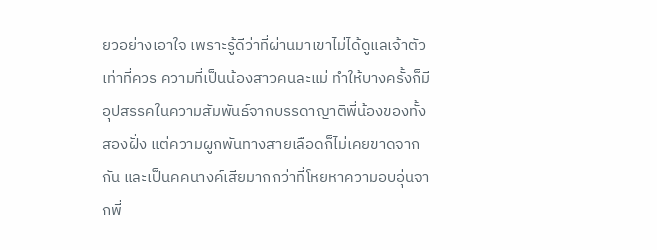ยวอย่างเอาใจ เพราะรู้ดีว่าที่ผ่านมาเขาไม่ได้ดูแลเจ้าตัวเท่าที่ควร ความที่เป็นน้องสาวคนละแม่ ทำให้บางครั้งก็มีอุปสรรคในความสัมพันธ์จากบรรดาญาติพี่น้องของทั้งสองฝั่ง แต่ความผูกพันทางสายเลือดก็ไม่เคยขาดจากกัน และเป็นคคนางค์เสียมากกว่าที่โหยหาความอบอุ่นจากพี่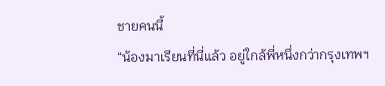ชายคนนี้
“น้องมาเรียนที่นี่แล้ว อยู่ใกล้พี่หนึ่งกว่ากรุงเทพฯ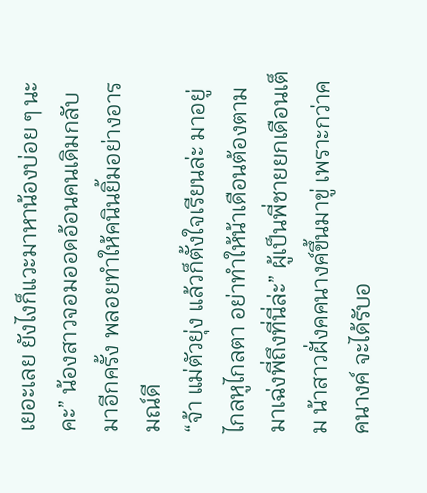เยอะเลย ยังไงก็แวะมาหาน้องบ่อย ๆ นะคะ” น้องสาวจอมออดอ้อนคนเดิมกลับมาอีกครั้ง พลอยทำให้คนินยิ้มอย่างอารมณ์ดี
“จ้า แม่ตัวยุ่ง แล้วก็ตั้งใจเรียนล่ะ มาอยู่ไกลหูไกลตา อย่าทำให้น้าเดือนต้องตามมาเฉ่งพี่ถึงที่นี่ล่ะ” ผู้เป็นพี่ชายยกเดือนเต็ม น้าสาวฝั่งคคนางค์ขึ้นมาขู่ เพราะกว่าคคนางค์ จะได้รับอ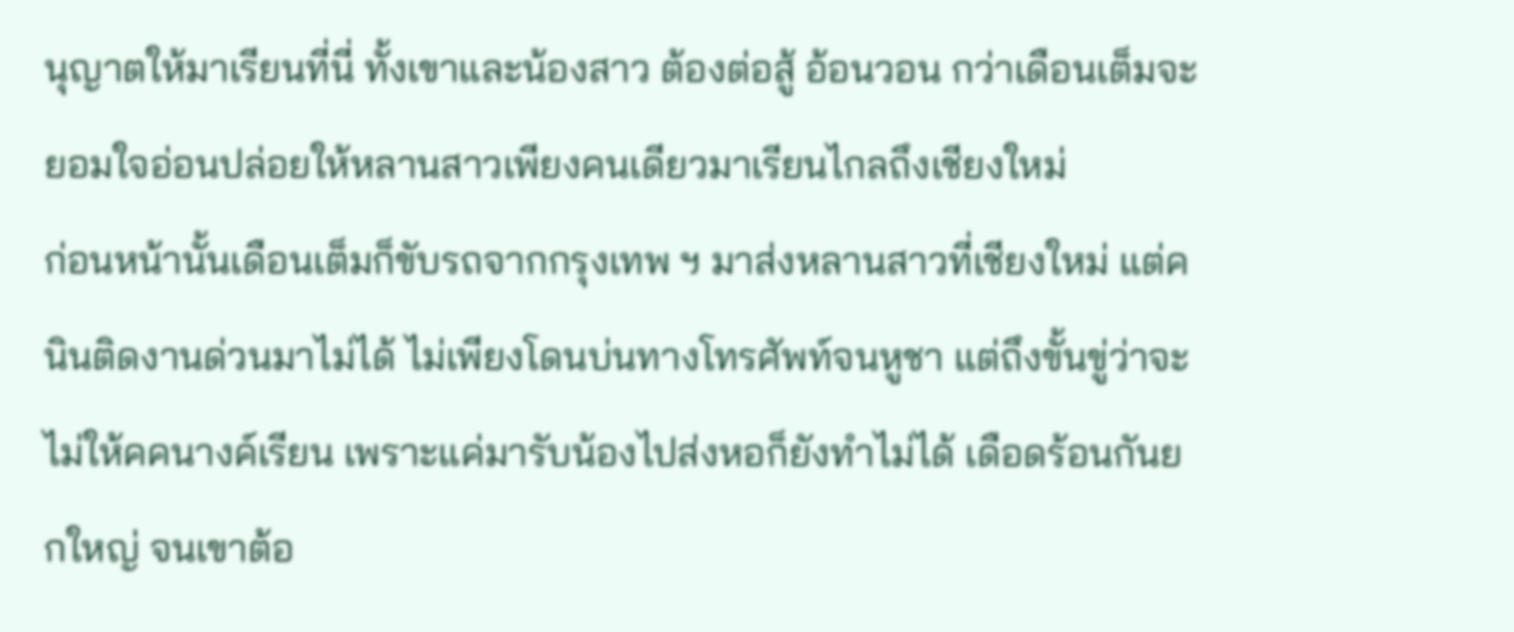นุญาตให้มาเรียนที่นี่ ทั้งเขาและน้องสาว ต้องต่อสู้ อ้อนวอน กว่าเดือนเต็มจะยอมใจอ่อนปล่อยให้หลานสาวเพียงคนเดียวมาเรียนไกลถึงเชียงใหม่
ก่อนหน้านั้นเดือนเต็มก็ขับรถจากกรุงเทพ ฯ มาส่งหลานสาวที่เชียงใหม่ แต่คนินติดงานด่วนมาไม่ได้ ไม่เพียงโดนบ่นทางโทรศัพท์จนหูชา แต่ถึงขั้นขู่ว่าจะไม่ให้คคนางค์เรียน เพราะแค่มารับน้องไปส่งหอก็ยังทำไม่ได้ เดือดร้อนกันยกใหญ่ จนเขาต้อ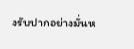งรับปากอย่างมั่นห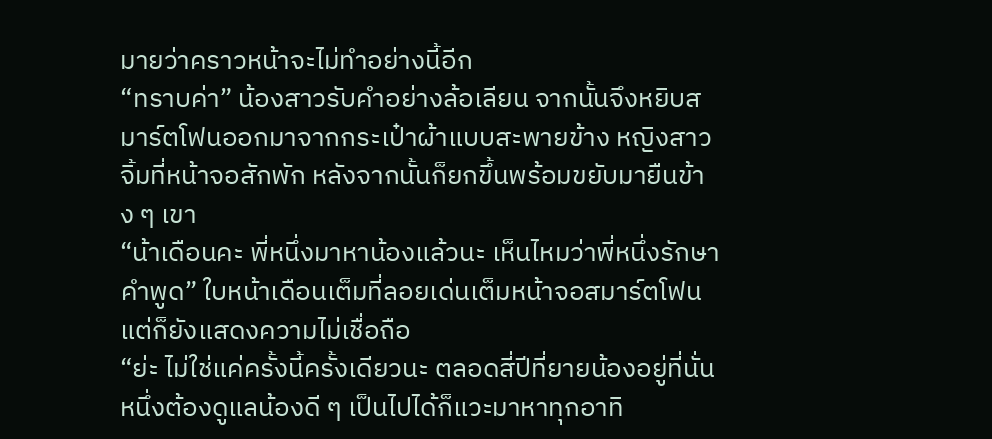มายว่าคราวหน้าจะไม่ทำอย่างนี้อีก
“ทราบค่า” น้องสาวรับคำอย่างล้อเลียน จากนั้นจึงหยิบสมาร์ตโฟนออกมาจากกระเป๋าผ้าแบบสะพายข้าง หญิงสาวจิ้มที่หน้าจอสักพัก หลังจากนั้นก็ยกขึ้นพร้อมขยับมายืนข้าง ๆ เขา
“น้าเดือนคะ พี่หนึ่งมาหาน้องแล้วนะ เห็นไหมว่าพี่หนึ่งรักษาคำพูด” ใบหน้าเดือนเต็มที่ลอยเด่นเต็มหน้าจอสมาร์ตโฟน แต่ก็ยังแสดงความไม่เชื่อถือ
“ย่ะ ไม่ใช่แค่ครั้งนี้ครั้งเดียวนะ ตลอดสี่ปีที่ยายน้องอยู่ที่นั่น หนึ่งต้องดูแลน้องดี ๆ เป็นไปได้ก็แวะมาหาทุกอาทิ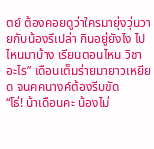ตย์ ต้องคอยดูว่าใครมายุ่งวุ่นวายกับน้องรึเปล่า กินอยู่ยังไง ไปไหนมาบ้าง เรียนตอนไหน วิชาอะไร” เดือนเต็มร่ายมายาวเหยียด จนคคนางค์ต้องรีบขัด
“โธ่! น้าเดือนคะ น้องไม่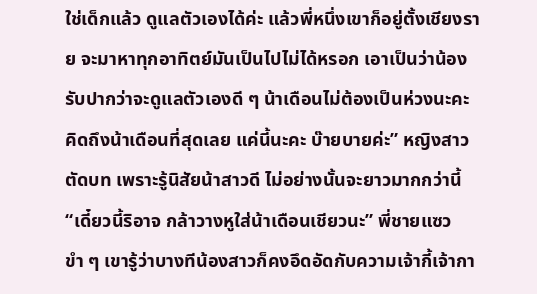ใช่เด็กแล้ว ดูแลตัวเองได้ค่ะ แล้วพี่หนึ่งเขาก็อยู่ตั้งเชียงราย จะมาหาทุกอาทิตย์มันเป็นไปไม่ได้หรอก เอาเป็นว่าน้องรับปากว่าจะดูแลตัวเองดี ๆ น้าเดือนไม่ต้องเป็นห่วงนะคะ คิดถึงน้าเดือนที่สุดเลย แค่นี้นะคะ บ๊ายบายค่ะ” หญิงสาวตัดบท เพราะรู้นิสัยน้าสาวดี ไม่อย่างนั้นจะยาวมากกว่านี้
“เดี๋ยวนี้ริอาจ กล้าวางหูใส่น้าเดือนเชียวนะ” พี่ชายแซวขำ ๆ เขารู้ว่าบางทีน้องสาวก็คงอึดอัดกับความเจ้ากี้เจ้ากา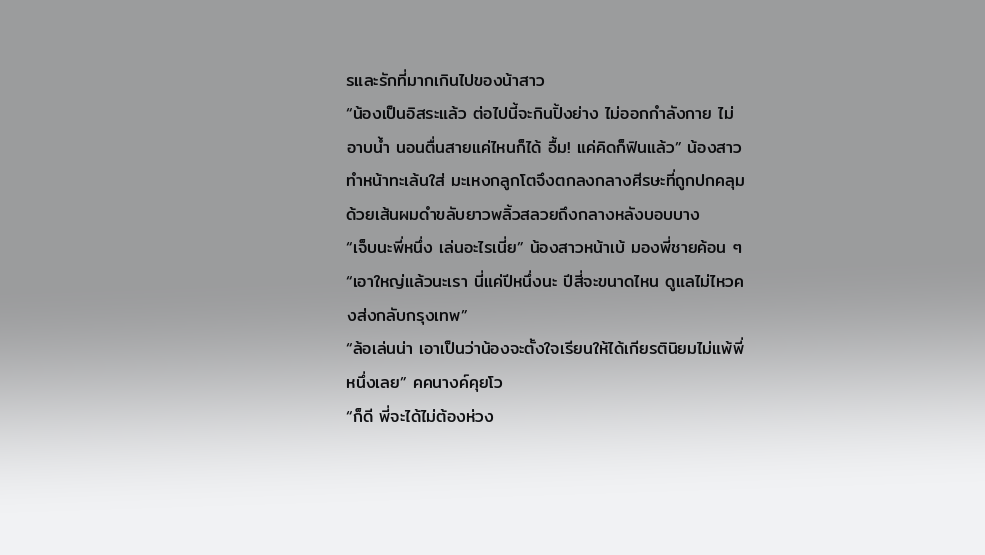รและรักที่มากเกินไปของน้าสาว
“น้องเป็นอิสระแล้ว ต่อไปนี้จะกินปิ้งย่าง ไม่ออกกำลังกาย ไม่อาบน้ำ นอนตื่นสายแค่ไหนก็ได้ อื้ม! แค่คิดก็ฟินแล้ว” น้องสาวทำหน้าทะเล้นใส่ มะเหงกลูกโตจึงตกลงกลางศีรษะที่ถูกปกคลุมด้วยเส้นผมดำขลับยาวพลิ้วสลวยถึงกลางหลังบอบบาง
“เจ็บนะพี่หนึ่ง เล่นอะไรเนี่ย” น้องสาวหน้าเบ้ มองพี่ชายค้อน ๆ
“เอาใหญ่แล้วนะเรา นี่แค่ปีหนึ่งนะ ปีสี่จะขนาดไหน ดูแลไม่ไหวคงส่งกลับกรุงเทพ”
“ล้อเล่นน่า เอาเป็นว่าน้องจะตั้งใจเรียนให้ได้เกียรตินิยมไม่แพ้พี่หนึ่งเลย” คคนางค์คุยโว
“ก็ดี พี่จะได้ไม่ต้องห่วง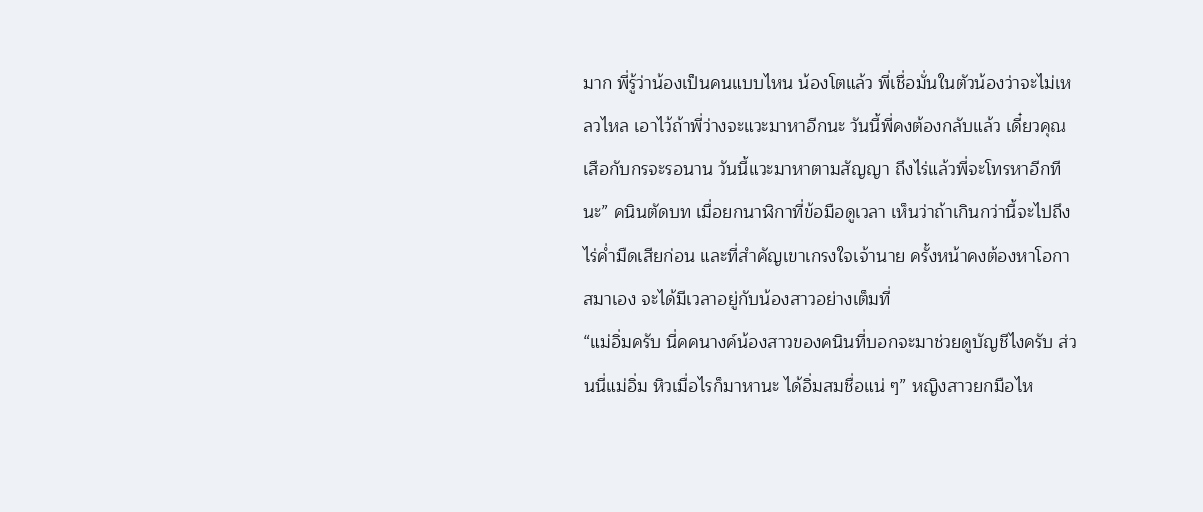มาก พี่รู้ว่าน้องเป็นคนแบบไหน น้องโตแล้ว พี่เชื่อมั่นในตัวน้องว่าจะไม่เหลวไหล เอาไว้ถ้าพี่ว่างจะแวะมาหาอีกนะ วันนี้พี่คงต้องกลับแล้ว เดี๋ยวคุณเสือกับกรจะรอนาน วันนี้แวะมาหาตามสัญญา ถึงไร่แล้วพี่จะโทรหาอีกทีนะ” คนินตัดบท เมื่อยกนาฬิกาที่ข้อมือดูเวลา เห็นว่าถ้าเกินกว่านี้จะไปถึงไร่ค่ำมืดเสียก่อน และที่สำคัญเขาเกรงใจเจ้านาย ครั้งหน้าคงต้องหาโอกาสมาเอง จะได้มีเวลาอยู่กับน้องสาวอย่างเต็มที่
“แม่อิ่มครับ นี่คคนางค์น้องสาวของคนินที่บอกจะมาช่วยดูบัญชีไงครับ ส่วนนี่แม่อิ่ม หิวเมื่อไรก็มาหานะ ได้อิ่มสมชื่อแน่ ๆ” หญิงสาวยกมือไห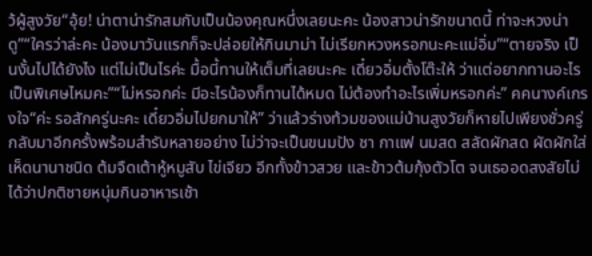ว้ผู้สูงวัย“อุ้ย! น่าตาน่ารักสมกับเป็นน้องคุณหนึ่งเลยนะคะ น้องสาวน่ารักขนาดนี้ ท่าจะหวงน่าดู”“ใครว่าล่ะคะ น้องมาวันแรกก็จะปล่อยให้กินมาม่า ไม่เรียกหวงหรอกนะคะแม่อิ่ม”“ตายจริง เป็นงั้นไปได้ยังไง แต่ไม่เป็นไรค่ะ มื้อนี้ทานให้เต็มที่เลยนะคะ เดี๋ยวอิ่มตั้งโต๊ะให้ ว่าแต่อยากทานอะไรเป็นพิเศษไหมคะ”“ไม่หรอกค่ะ มีอะไรน้องก็ทานได้หมด ไม่ต้องทำอะไรเพิ่มหรอกค่ะ” คคนางค์เกรงใจ“ค่ะ รอสักครู่นะคะ เดี๋ยวอิ่มไปยกมาให้” ว่าแล้วร่างท้วมของแม่บ้านสูงวัยก็หายไปเพียงชั่วครู่ กลับมาอีกครั้งพร้อมสำรับหลายอย่าง ไม่ว่าจะเป็นขนมปัง ชา กาแฟ นมสด สลัดผักสด ผัดผักใส่เห็ดนานาชนิด ต้มจืดเต้าหู้หมูสับ ไข่เจียว อีกทั้งข้าวสวย และข้าวต้มกุ้งตัวโต จนเธออดสงสัยไม่ได้ว่าปกติชายหนุ่มกินอาหารเช้า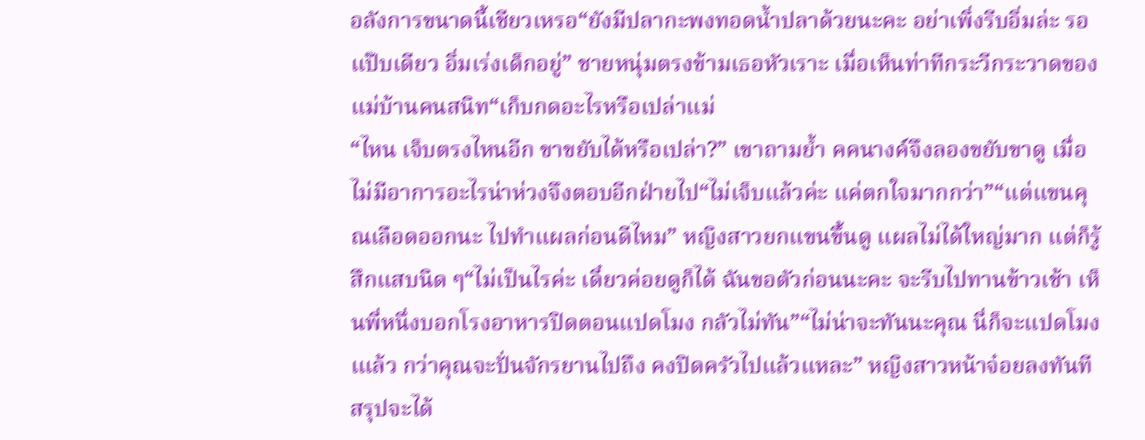อลังการขนาดนี้เชียวเหรอ“ยังมีปลากะพงทอดน้ำปลาด้วยนะคะ อย่าเพิ่งรีบอิ่มล่ะ รอแป๊บเดียว อิ่มเร่งเด็กอยู่” ชายหนุ่มตรงข้ามเธอหัวเราะ เมื่อเห็นท่าทีกระวีกระวาดของแม่บ้านคนสนิท“เก็บกดอะไรหรือเปล่าแม่
“ไหน เจ็บตรงไหนอีก ขาขยับได้หรือเปล่า?” เขาถามย้ำ คคนางค์จึงลองขยับขาดู เมื่อไม่มีอาการอะไรน่าห่วงจึงตอบอีกฝ่ายไป“ไม่เจ็บแล้วค่ะ แค่ตกใจมากกว่า”“แต่แขนคุณเลือดออกนะ ไปทำแผลก่อนดีไหม” หญิงสาวยกแขนขึ้นดู แผลไม่ได้ใหญ่มาก แต่ก็รู้สึกแสบนิด ๆ“ไม่เป็นไรค่ะ เดี๋ยวค่อยดูก็ได้ ฉันขอตัวก่อนนะคะ จะรีบไปทานข้าวเช้า เห็นพี่หนึ่งบอกโรงอาหารปิดตอนแปดโมง กลัวไม่ทัน”“ไม่น่าจะทันนะคุณ นี่ก็จะแปดโมงเแล้ว กว่าคุณจะปั่นจักรยานไปถึง คงปิดครัวไปแล้วแหละ” หญิงสาวหน้าจ๋อยลงทันที สรุปจะได้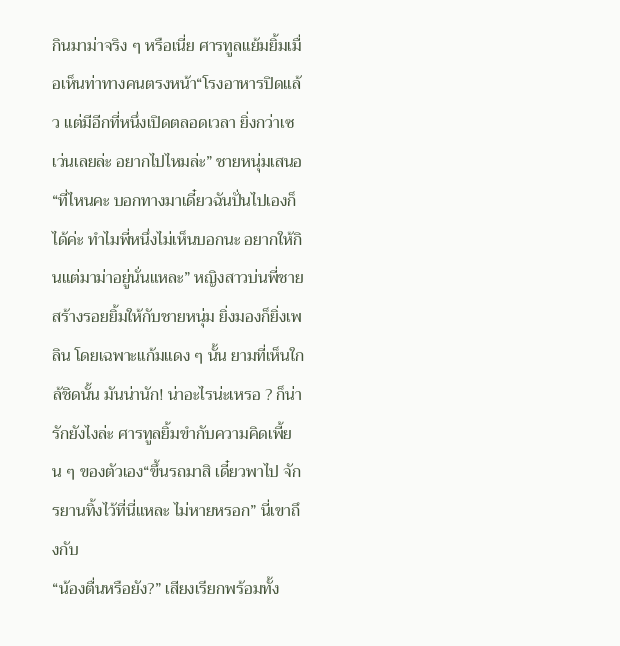กินมาม่าจริง ๆ หรือเนี่ย ศารทูลแย้มยิ้มเมื่อเห็นท่าทางคนตรงหน้า“โรงอาหารปิดแล้ว แต่มีอีกที่หนึ่งเปิดตลอดเวลา ยิ่งกว่าเซเว่นเลยล่ะ อยากไปไหมล่ะ” ชายหนุ่มเสนอ“ที่ไหนคะ บอกทางมาเดี๋ยวฉันปั่นไปเองก็ได้ค่ะ ทำไมพี่หนึ่งไม่เห็นบอกนะ อยากให้กินแต่มาม่าอยู่นั่นแหละ” หญิงสาวบ่นพี่ชาย สร้างรอยยิ้มให้กับชายหนุ่ม ยิ่งมองก็ยิ่งเพลิน โดยเฉพาะแก้มแดง ๆ นั้น ยามที่เห็นใกล้ชิดนั้น มันน่านัก! น่าอะไรน่ะเหรอ ? ก็น่ารักยังไงล่ะ ศารทูลยิ้มขำกับความคิดเพี้ยน ๆ ของตัวเอง“ขึ้นรถมาสิ เดี๋ยวพาไป จักรยานทิ้งไว้ที่นี่แหละ ไม่หายหรอก” นี่เขาถึงกับ
“น้องตื่นหรือยัง?” เสียงเรียกพร้อมทั้ง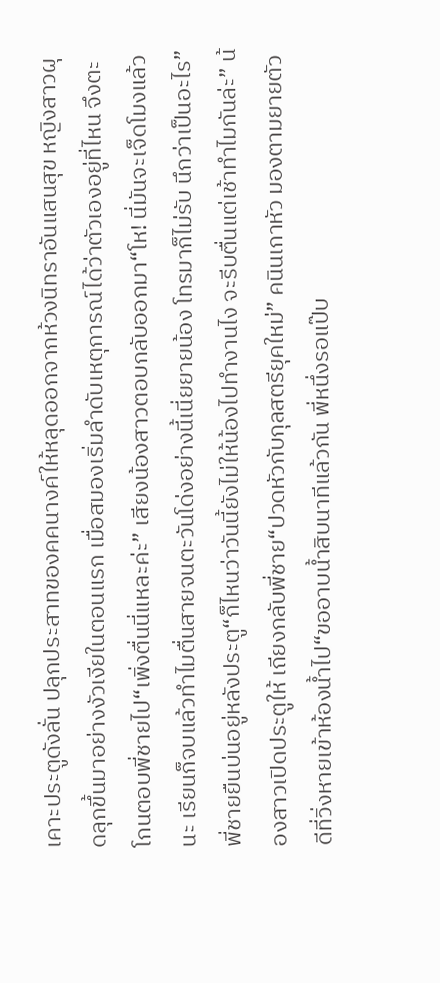เคาะประตูดังลั่น ปลุกประสาทของคคนางค์ให้หลุดออกจากห้วงนิทราอันแสนสุข หญิงสาวผุดลุกขึ้นมาอย่างงัวเงียในตอนแรก เมื่อสมองเริ่มลำดับเหตุการณ์ได้ว่าตัวเองอยู่ที่ไหน จึงตะโกนตอบพี่ชายไป“เพิ่งตื่นนี่แหละค่ะ” เสียงน้องสาวตอบกลับออกมา“โห! นี่มันจะเจ็ดโมงแล้วนะ เรียนก็จบแล้วทำไมตื่นสายจนตะวันโด่งอย่างนี้เนี่ยยายน้อง โทรมาก็ไม่รับ นึกว่าเป็นอะไร” พี่ชายยืนบ่นอยู่หลังประตู“ก็ไหนว่าวันนี้ยังไม่ให้น้องไปทำงานไง จะรีบตื่นแต่เช้าทำไมกันล่ะ” น้องสาวเปิดประตูให้ เถียงกลับพี่ชาย“ปวดหัวกับกุลสตรียุคใหม่” คนินเกาหัว มองตามยายตัวดีที่วิ่งหายเข้าห้องน้ำไป“ขออาบน้ำสิบนาทีแล้วกัน พี่หนึ่งรอแป๊บ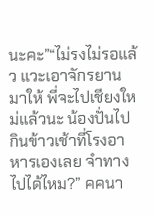นะคะ”“ไม่รงไม่รอแล้ว แวะเอาจักรยานมาให้ พี่จะไปเชียงใหม่แล้วนะ น้องปั่นไปกินข้าวเช้าที่โรงอาหารเองเลย จำทางไปได้ไหม?” คคนา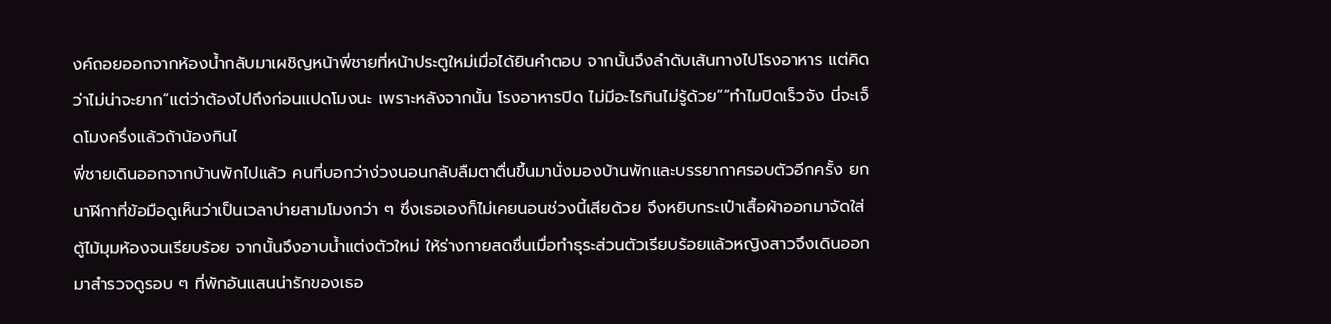งค์ถอยออกจากห้องน้ำกลับมาเผชิญหน้าพี่ชายที่หน้าประตูใหม่เมื่อได้ยินคำตอบ จากนั้นจึงลำดับเส้นทางไปโรงอาหาร แต่คิดว่าไม่น่าจะยาก“แต่ว่าต้องไปถึงก่อนแปดโมงนะ เพราะหลังจากนั้น โรงอาหารปิด ไม่มีอะไรกินไม่รู้ด้วย”“ทำไมปิดเร็วจัง นี่จะเจ็ดโมงครึ่งแล้วถ้าน้องกินไ
พี่ชายเดินออกจากบ้านพักไปแล้ว คนที่บอกว่าง่วงนอนกลับลืมตาตื่นขึ้นมานั่งมองบ้านพักและบรรยากาศรอบตัวอีกครั้ง ยกนาฬิกาที่ข้อมือดูเห็นว่าเป็นเวลาบ่ายสามโมงกว่า ๆ ซึ่งเธอเองก็ไม่เคยนอนช่วงนี้เสียด้วย จึงหยิบกระเป๋าเสื้อผ้าออกมาจัดใส่ตู้ไม้มุมห้องจนเรียบร้อย จากนั้นจึงอาบน้ำแต่งตัวใหม่ ให้ร่างกายสดชื่นเมื่อทำธุระส่วนตัวเรียบร้อยแล้วหญิงสาวจึงเดินออกมาสำรวจดูรอบ ๆ ที่พักอันแสนน่ารักของเธอ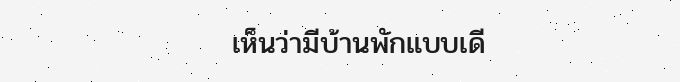เห็นว่ามีบ้านพักแบบเดี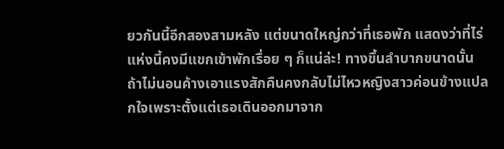ยวกันนี้อีกสองสามหลัง แต่ขนาดใหญ่กว่าที่เธอพัก แสดงว่าที่ไร่แห่งนี้คงมีแขกเข้าพักเรื่อย ๆ ก็แน่ล่ะ! ทางขึ้นลำบากขนาดนั้น ถ้าไม่นอนค้างเอาแรงสักคืนคงกลับไม่ไหวหญิงสาวค่อนข้างแปลกใจเพราะตั้งแต่เธอเดินออกมาจาก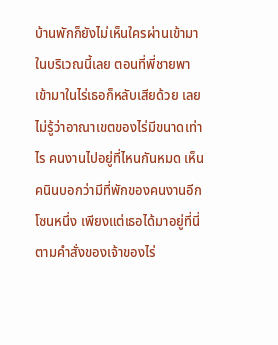บ้านพักก็ยังไม่เห็นใครผ่านเข้ามาในบริเวณนี้เลย ตอนที่พี่ชายพาเข้ามาในไร่เธอก็หลับเสียด้วย เลยไม่รู้ว่าอาณาเขตของไร่มีขนาดเท่าไร คนงานไปอยู่ที่ไหนกันหมด เห็นคนินบอกว่ามีที่พักของคนงานอีกโซนหนึ่ง เพียงแต่เธอได้มาอยู่ที่นี่ตามคำสั่งของเจ้าของไร่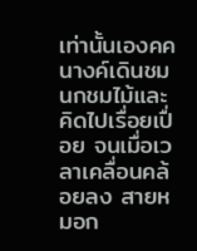เท่านั้นเองคคนางค์เดินชมนกชมไม้และคิดไปเรื่อยเปื่อย จนเมื่อเวลาเคลื่อนคล้อยลง สายหมอก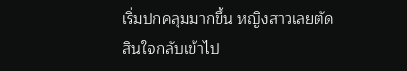เริ่มปกคลุมมากขึ้น หญิงสาวเลยตัดสินใจกลับเข้าไป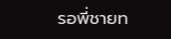รอพี่ชายท